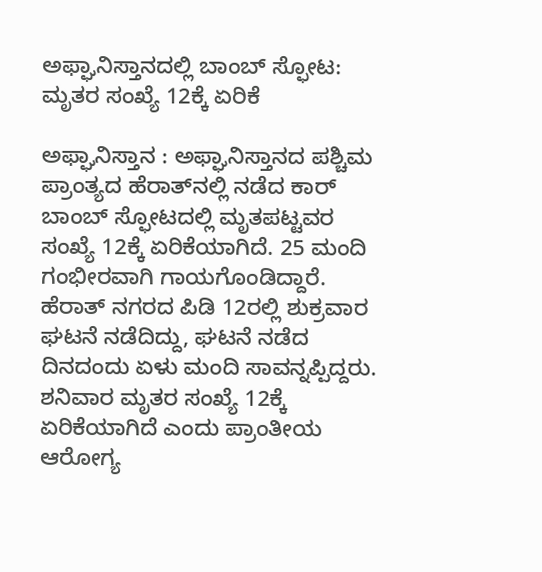ಅಫ್ಘಾನಿಸ್ತಾನದಲ್ಲಿ ಬಾಂಬ್ ಸ್ಫೋಟ: ಮೃತರ ಸಂಖ್ಯೆ 12ಕ್ಕೆ ಏರಿಕೆ

ಅಫ್ಘಾನಿಸ್ತಾನ : ಅಫ್ಘಾನಿಸ್ತಾನದ ಪಶ್ಚಿಮ ಪ್ರಾಂತ್ಯದ ಹೆರಾತ್‌ನಲ್ಲಿ ನಡೆದ ಕಾರ್ ಬಾಂಬ್ ಸ್ಫೋಟದಲ್ಲಿ ಮೃತಪಟ್ಟವರ ಸಂಖ್ಯೆ 12ಕ್ಕೆ ಏರಿಕೆಯಾಗಿದೆ. 25 ಮಂದಿ ಗಂಭೀರವಾಗಿ ಗಾಯಗೊಂಡಿದ್ದಾರೆ. ಹೆರಾತ್ ನಗರದ ಪಿಡಿ 12ರಲ್ಲಿ ಶುಕ್ರವಾರ ಘಟನೆ ನಡೆದಿದ್ದು, ಘಟನೆ ನಡೆದ ದಿನದಂದು ಏಳು ಮಂದಿ ಸಾವನ್ನಪ್ಪಿದ್ದರು. ಶನಿವಾರ ಮೃತರ ಸಂಖ್ಯೆ 12ಕ್ಕೆ ಏರಿಕೆಯಾಗಿದೆ ಎಂದು ಪ್ರಾಂತೀಯ ಆರೋಗ್ಯ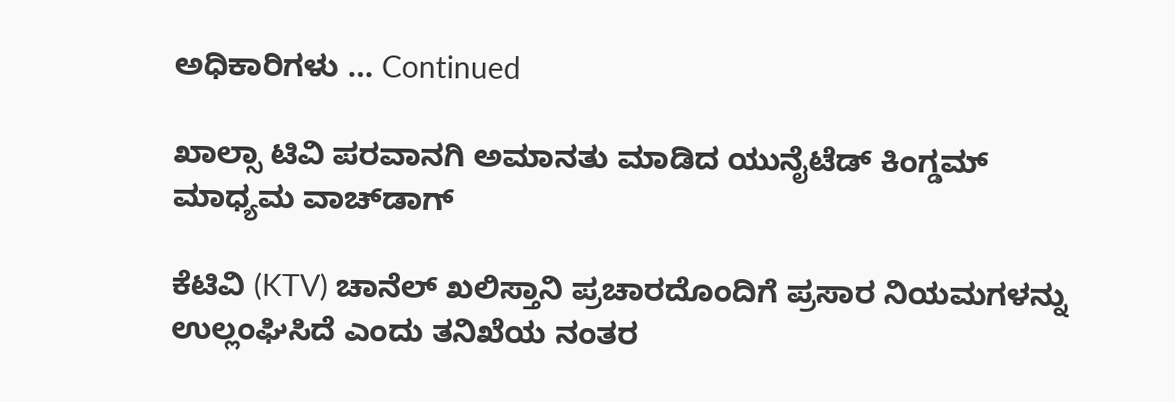ಅಧಿಕಾರಿಗಳು … Continued

ಖಾಲ್ಸಾ ಟಿವಿ ಪರವಾನಗಿ ಅಮಾನತು ಮಾಡಿದ ಯುನೈಟೆಡ್‌ ಕಿಂಗ್ಡಮ್‌ ಮಾಧ್ಯಮ ವಾಚ್‌ಡಾಗ್

ಕೆಟಿವಿ (KTV) ಚಾನೆಲ್ ಖಲಿಸ್ತಾನಿ ಪ್ರಚಾರದೊಂದಿಗೆ ಪ್ರಸಾರ ನಿಯಮಗಳನ್ನು ಉಲ್ಲಂಘಿಸಿದೆ ಎಂದು ತನಿಖೆಯ ನಂತರ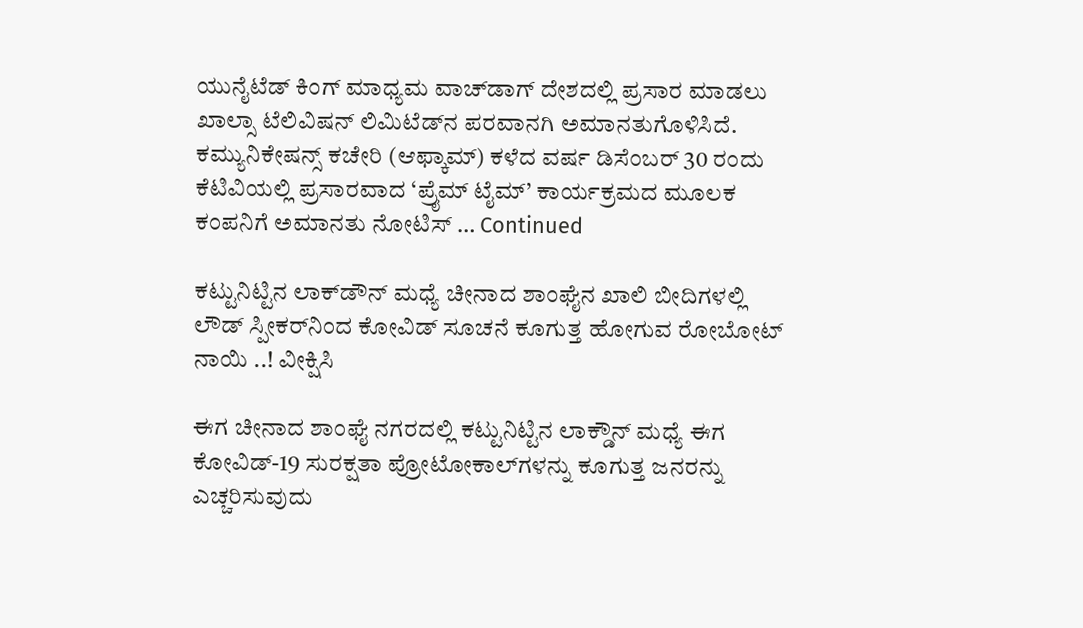ಯುನೈಟೆಡ್‌ ಕಿಂಗ್‌ ಮಾಧ್ಯಮ ವಾಚ್‌ಡಾಗ್ ದೇಶದಲ್ಲಿ ಪ್ರಸಾರ ಮಾಡಲು ಖಾಲ್ಸಾ ಟೆಲಿವಿಷನ್ ಲಿಮಿಟೆಡ್‌ನ ಪರವಾನಗಿ ಅಮಾನತುಗೊಳಿಸಿದೆ. ಕಮ್ಯುನಿಕೇಷನ್ಸ್ ಕಚೇರಿ (ಆಫ್ಕಾಮ್) ಕಳೆದ ವರ್ಷ ಡಿಸೆಂಬರ್ 30 ರಂದು ಕೆಟಿವಿಯಲ್ಲಿ ಪ್ರಸಾರವಾದ ‘ಪ್ರೈಮ್ ಟೈಮ್’ ಕಾರ್ಯಕ್ರಮದ ಮೂಲಕ ಕಂಪನಿಗೆ ಅಮಾನತು ನೋಟಿಸ್ … Continued

ಕಟ್ಟುನಿಟ್ಟಿನ ಲಾಕ್‌ಡೌನ್ ಮಧ್ಯೆ ಚೀನಾದ ಶಾಂಘೈನ ಖಾಲಿ ಬೀದಿಗಳಲ್ಲಿ ಲೌಡ್‌ ಸ್ಪೀಕರ್‌ನಿಂದ ಕೋವಿಡ್‌ ಸೂಚನೆ ಕೂಗುತ್ತ ಹೋಗುವ ರೋಬೋಟ್ ನಾಯಿ ..! ವೀಕ್ಷಿಸಿ

ಈಗ ಚೀನಾದ ಶಾಂಘೈ ನಗರದಲ್ಲಿ ಕಟ್ಟುನಿಟ್ಟಿನ ಲಾಕ್ಡೌನ್‌ ಮಧ್ಯೆ ಈಗ ಕೋವಿಡ್‌-19 ಸುರಕ್ಷತಾ ಪ್ರೋಟೋಕಾಲ್‌ಗಳನ್ನು ಕೂಗುತ್ತ ಜನರನ್ನು ಎಚ್ಚರಿಸುವುದು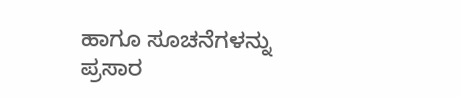ಹಾಗೂ ಸೂಚನೆಗಳನ್ನು ಪ್ರಸಾರ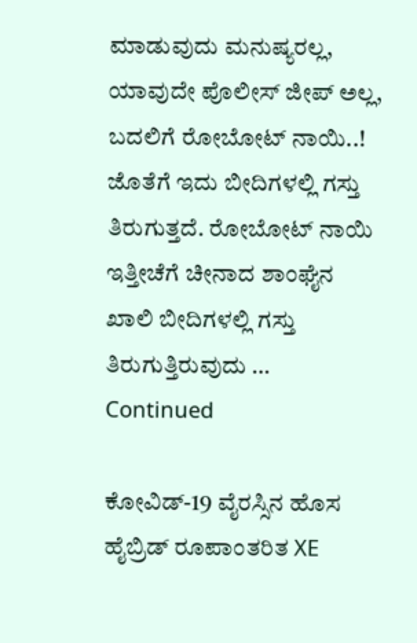ಮಾಡುವುದು ಮನುಷ್ಯರಲ್ಲ, ಯಾವುದೇ ಪೊಲೀಸ್‌ ಜೀಪ್‌ ಅಲ್ಲ, ಬದಲಿಗೆ ರೋಬೋಟ್‌ ನಾಯಿ..! ಜೊತೆಗೆ ಇದು ಬೀದಿಗಳಲ್ಲಿ ಗಸ್ತು ತಿರುಗುತ್ತದೆ. ರೋಬೋಟ್ ನಾಯಿ ಇತ್ತೀಚೆಗೆ ಚೀನಾದ ಶಾಂಘೈನ ಖಾಲಿ ಬೀದಿಗಳಲ್ಲಿ ಗಸ್ತು ತಿರುಗುತ್ತಿರುವುದು … Continued

ಕೋವಿಡ್-19 ವೈರಸ್ಸಿನ ಹೊಸ ಹೈಬ್ರಿಡ್‌ ರೂಪಾಂತರಿತ XE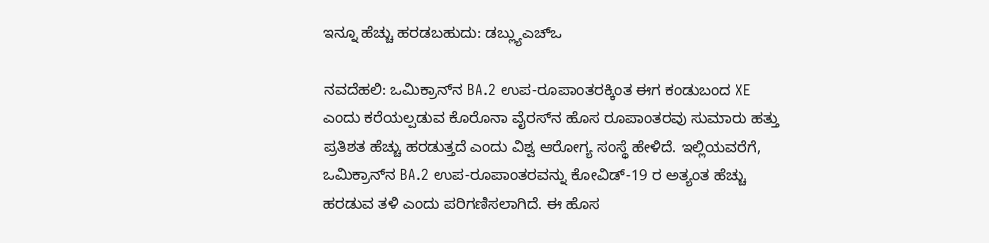ಇನ್ನೂ ಹೆಚ್ಚು ಹರಡಬಹುದು: ಡಬ್ಲ್ಯುಎಚ್‌ಒ

ನವದೆಹಲಿ: ಒಮಿಕ್ರಾನ್‌ನ BA.2 ಉಪ-ರೂಪಾಂತರಕ್ಕಿಂತ ಈಗ ಕಂಡುಬಂದ XE ಎಂದು ಕರೆಯಲ್ಪಡುವ ಕೊರೊನಾ ವೈರಸ್‌ನ ಹೊಸ ರೂಪಾಂತರವು ಸುಮಾರು ಹತ್ತು ಪ್ರತಿಶತ ಹೆಚ್ಚು ಹರಡುತ್ತದೆ ಎಂದು ವಿಶ್ವ ಆರೋಗ್ಯ ಸಂಸ್ಥೆ ಹೇಳಿದೆ. ಇಲ್ಲಿಯವರೆಗೆ, ಒಮಿಕ್ರಾನ್‌ನ BA.2 ಉಪ-ರೂಪಾಂತರವನ್ನು ಕೋವಿಡ್-19 ರ ಅತ್ಯಂತ ಹೆಚ್ಚು ಹರಡುವ ತಳಿ ಎಂದು ಪರಿಗಣಿಸಲಾಗಿದೆ. ಈ ಹೊಸ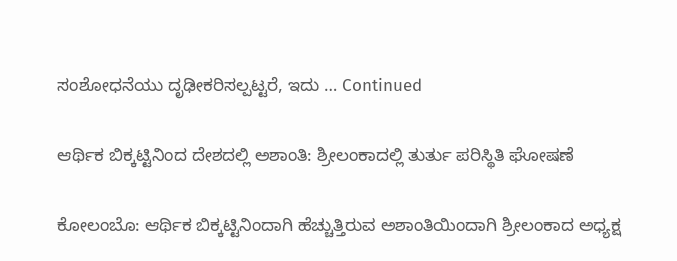ಸಂಶೋಧನೆಯು ದೃಢೀಕರಿಸಲ್ಪಟ್ಟರೆ, ಇದು … Continued

ಆರ್ಥಿಕ ಬಿಕ್ಕಟ್ಟಿನಿಂದ ದೇಶದಲ್ಲಿ ಅಶಾಂತಿ: ಶ್ರೀಲಂಕಾದಲ್ಲಿ ತುರ್ತು ಪರಿಸ್ಥಿತಿ ಘೋಷಣೆ

ಕೋಲಂಬೊ: ಆರ್ಥಿಕ ಬಿಕ್ಕಟ್ಟಿನಿಂದಾಗಿ ಹೆಚ್ಚುತ್ತಿರುವ ಅಶಾಂತಿಯಿಂದಾಗಿ ಶ್ರೀಲಂಕಾದ ಅಧ್ಯಕ್ಷ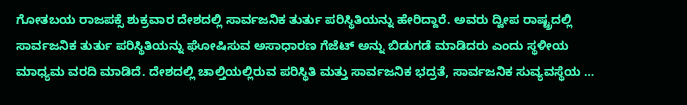ಗೋತಬಯ ರಾಜಪಕ್ಸೆ ಶುಕ್ರವಾರ ದೇಶದಲ್ಲಿ ಸಾರ್ವಜನಿಕ ತುರ್ತು ಪರಿಸ್ಥಿತಿಯನ್ನು ಹೇರಿದ್ದಾರೆ. ಅವರು ದ್ವೀಪ ರಾಷ್ಟ್ರದಲ್ಲಿ ಸಾರ್ವಜನಿಕ ತುರ್ತು ಪರಿಸ್ಥಿತಿಯನ್ನು ಘೋಷಿಸುವ ಅಸಾಧಾರಣ ಗೆಜೆಟ್ ಅನ್ನು ಬಿಡುಗಡೆ ಮಾಡಿದರು ಎಂದು ಸ್ಥಳೀಯ ಮಾಧ್ಯಮ ವರದಿ ಮಾಡಿದೆ. ದೇಶದಲ್ಲಿ ಚಾಲ್ತಿಯಲ್ಲಿರುವ ಪರಿಸ್ಥಿತಿ ಮತ್ತು ಸಾರ್ವಜನಿಕ ಭದ್ರತೆ, ಸಾರ್ವಜನಿಕ ಸುವ್ಯವಸ್ಥೆಯ …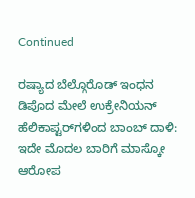Continued

ರಷ್ಯಾದ ಬೆಲ್ಗೊರೊಡ್ ಇಂಧನ ಡಿಪೊದ ಮೇಲೆ ಉಕ್ರೇನಿಯನ್ ಹೆಲಿಕಾಪ್ಟರ್‌ಗಳಿಂದ ಬಾಂಬ್‌ ದಾಳಿ: ಇದೇ ಮೊದಲ ಬಾರಿಗೆ ಮಾಸ್ಕೋ ಆರೋಪ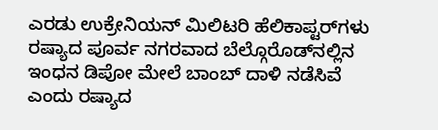ಎರಡು ಉಕ್ರೇನಿಯನ್ ಮಿಲಿಟರಿ ಹೆಲಿಕಾಪ್ಟರ್‌ಗಳು ರಷ್ಯಾದ ಪೂರ್ವ ನಗರವಾದ ಬೆಲ್ಗೊರೊಡ್‌ನಲ್ಲಿನ ಇಂಧನ ಡಿಪೋ ಮೇಲೆ ಬಾಂಬ್ ದಾಳಿ ನಡೆಸಿವೆ ಎಂದು ರಷ್ಯಾದ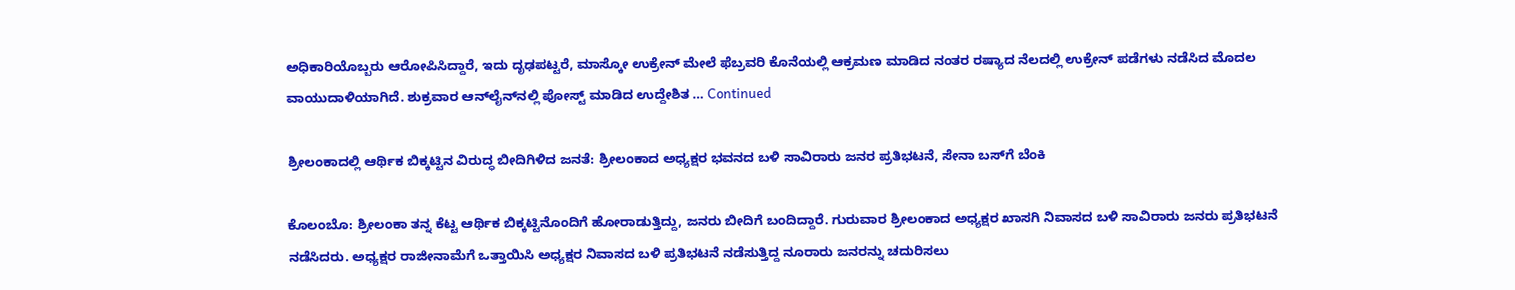ಅಧಿಕಾರಿಯೊಬ್ಬರು ಆರೋಪಿಸಿದ್ದಾರೆ, ಇದು ದೃಢಪಟ್ಟರೆ, ಮಾಸ್ಕೋ ಉಕ್ರೇನ್‌ ಮೇಲೆ ಫೆಬ್ರವರಿ ಕೊನೆಯಲ್ಲಿ ಆಕ್ರಮಣ ಮಾಡಿದ ನಂತರ ರಷ್ಯಾದ ನೆಲದಲ್ಲಿ ಉಕ್ರೇನ್ ಪಡೆಗಳು ನಡೆಸಿದ ಮೊದಲ ವಾಯುದಾಳಿಯಾಗಿದೆ. ಶುಕ್ರವಾರ ಆನ್‌ಲೈನ್‌ನಲ್ಲಿ ಪೋಸ್ಟ್ ಮಾಡಿದ ಉದ್ದೇಶಿತ … Continued

ಶ್ರೀಲಂಕಾದಲ್ಲಿ ಆರ್ಥಿಕ ಬಿಕ್ಕಟ್ಟಿನ ವಿರುದ್ಧ ಬೀದಿಗಿಳಿದ ಜನತೆ: ಶ್ರೀಲಂಕಾದ ಅಧ್ಯಕ್ಷರ ಭವನದ ಬಳಿ ಸಾವಿರಾರು ಜನರ ಪ್ರತಿಭಟನೆ, ಸೇನಾ ಬಸ್‌ಗೆ ಬೆಂಕಿ

ಕೊಲಂಬೊ: ಶ್ರೀಲಂಕಾ ತನ್ನ ಕೆಟ್ಟ ಆರ್ಥಿಕ ಬಿಕ್ಕಟ್ಟಿನೊಂದಿಗೆ ಹೋರಾಡುತ್ತಿದ್ದು, ಜನರು ಬೀದಿಗೆ ಬಂದಿದ್ದಾರೆ. ಗುರುವಾರ ಶ್ರೀಲಂಕಾದ ಅಧ್ಯಕ್ಷರ ಖಾಸಗಿ ನಿವಾಸದ ಬಳಿ ಸಾವಿರಾರು ಜನರು ಪ್ರತಿಭಟನೆ ನಡೆಸಿದರು. ಅಧ್ಯಕ್ಷರ ರಾಜೀನಾಮೆಗೆ ಒತ್ತಾಯಿಸಿ ಅಧ್ಯಕ್ಷರ ನಿವಾಸದ ಬಳಿ ಪ್ರತಿಭಟನೆ ನಡೆಸುತ್ತಿದ್ದ ನೂರಾರು ಜನರನ್ನು ಚದುರಿಸಲು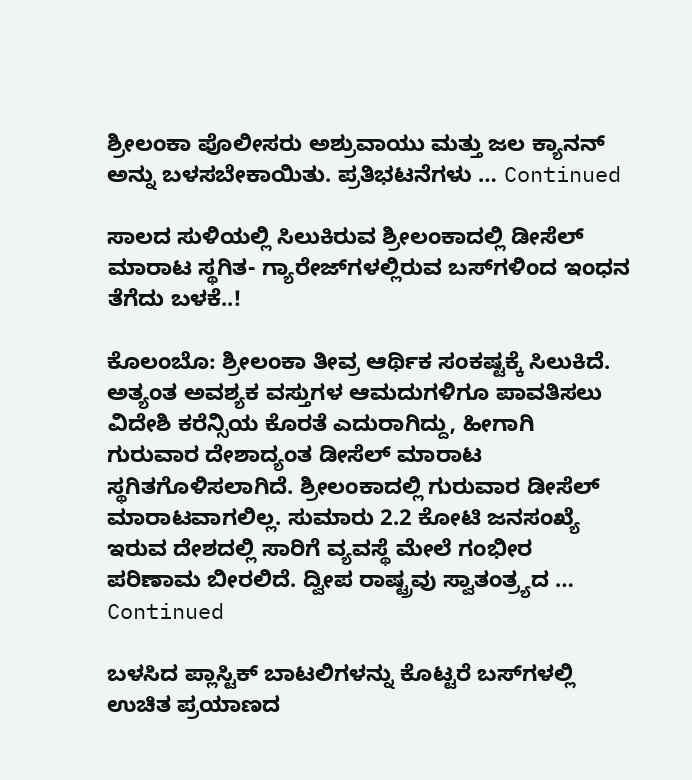ಶ್ರೀಲಂಕಾ ಪೊಲೀಸರು ಅಶ್ರುವಾಯು ಮತ್ತು ಜಲ ಕ್ಯಾನನ್ ಅನ್ನು ಬಳಸಬೇಕಾಯಿತು. ಪ್ರತಿಭಟನೆಗಳು … Continued

ಸಾಲದ ಸುಳಿಯಲ್ಲಿ ಸಿಲುಕಿರುವ ಶ್ರೀಲಂಕಾದಲ್ಲಿ ಡೀಸೆಲ್‌ ಮಾರಾಟ ಸ್ಥಗಿತ- ಗ್ಯಾರೇಜ್‌ಗಳಲ್ಲಿರುವ ಬಸ್‌ಗಳಿಂದ ಇಂಧನ ತೆಗೆದು ಬಳಕೆ..!

ಕೊಲಂಬೊ: ಶ್ರೀಲಂಕಾ ತೀವ್ರ ಆರ್ಥಿಕ ಸಂಕಷ್ಟಕ್ಕೆ ಸಿಲುಕಿದೆ. ಅತ್ಯಂತ ಅವಶ್ಯಕ ವಸ್ತುಗಳ ಆಮದುಗಳಿಗೂ ಪಾವತಿಸಲು ವಿದೇಶಿ ಕರೆನ್ಸಿಯ ಕೊರತೆ ಎದುರಾಗಿದ್ದು, ಹೀಗಾಗಿ ಗುರುವಾರ ದೇಶಾದ್ಯಂತ ಡೀಸೆಲ್‌ ಮಾರಾಟ ಸ್ಥಗಿತಗೊಳಿಸಲಾಗಿದೆ. ಶ್ರೀಲಂಕಾದಲ್ಲಿ ಗುರುವಾರ ಡೀಸೆಲ್ ಮಾರಾಟವಾಗಲಿಲ್ಲ. ಸುಮಾರು 2.2 ಕೋಟಿ ಜನಸಂಖ್ಯೆ ಇರುವ ದೇಶದಲ್ಲಿ ಸಾರಿಗೆ ವ್ಯವಸ್ಥೆ ಮೇಲೆ ಗಂಭೀರ ಪರಿಣಾಮ ಬೀರಲಿದೆ. ದ್ವೀಪ ರಾಷ್ಟ್ರವು ಸ್ವಾತಂತ್ರ್ಯದ … Continued

ಬಳಸಿದ ಪ್ಲಾಸ್ಟಿಕ್ ಬಾಟಲಿಗಳನ್ನು ಕೊಟ್ಟರೆ ಬಸ್‌ಗಳಲ್ಲಿ ಉಚಿತ ಪ್ರಯಾಣದ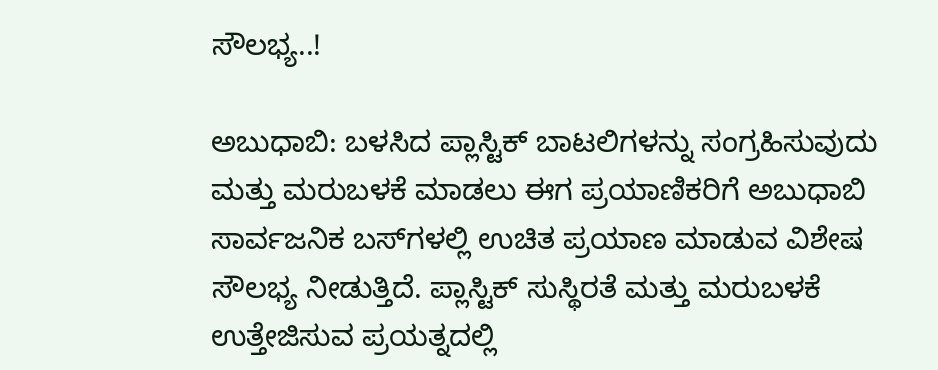ಸೌಲಭ್ಯ..!

ಅಬುಧಾಬಿ: ಬಳಸಿದ ಪ್ಲಾಸ್ಟಿಕ್ ಬಾಟಲಿಗಳನ್ನು ಸಂಗ್ರಹಿಸುವುದು ಮತ್ತು ಮರುಬಳಕೆ ಮಾಡಲು ಈಗ ಪ್ರಯಾಣಿಕರಿಗೆ ಅಬುಧಾಬಿ ಸಾರ್ವಜನಿಕ ಬಸ್‌ಗಳಲ್ಲಿ ಉಚಿತ ಪ್ರಯಾಣ ಮಾಡುವ ವಿಶೇಷ ಸೌಲಭ್ಯ ನೀಡುತ್ತಿದೆ. ಪ್ಲಾಸ್ಟಿಕ್‌ ಸುಸ್ಥಿರತೆ ಮತ್ತು ಮರುಬಳಕೆ ಉತ್ತೇಜಿಸುವ ಪ್ರಯತ್ನದಲ್ಲಿ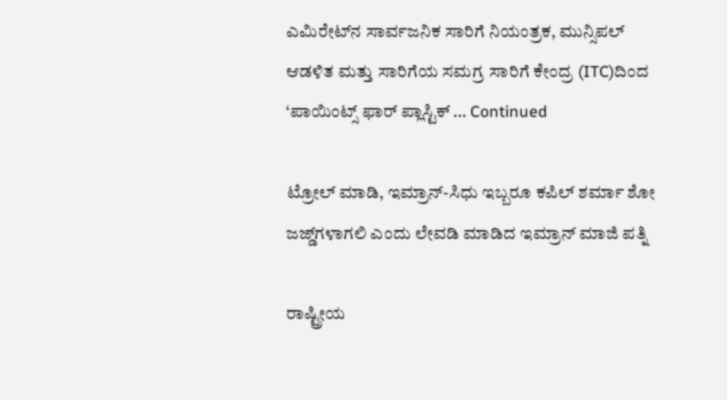ಎಮಿರೇಟ್‌ನ ಸಾರ್ವಜನಿಕ ಸಾರಿಗೆ ನಿಯಂತ್ರಕ, ಮುನ್ಸಿಪಲ್‌ ಆಡಳಿತ ಮತ್ತು ಸಾರಿಗೆಯ ಸಮಗ್ರ ಸಾರಿಗೆ ಕೇಂದ್ರ (ITC)ದಿಂದ ‘ಪಾಯಿಂಟ್ಸ್ ಫಾರ್ ಪ್ಲಾಸ್ಟಿಕ್ … Continued

ಟ್ರೋಲ್ ಮಾಡಿ, ಇಮ್ರಾನ್-ಸಿಧು ಇಬ್ಬರೂ ಕಪಿಲ್ ಶರ್ಮಾ ಶೋ ಜಜ್ಡ್‌ಗಳಾಗಲಿ ಎಂದು ಲೇವಡಿ ಮಾಡಿದ ಇಮ್ರಾನ್ ಮಾಜಿ ಪತ್ನಿ

ರಾಷ್ಟ್ರೀಯ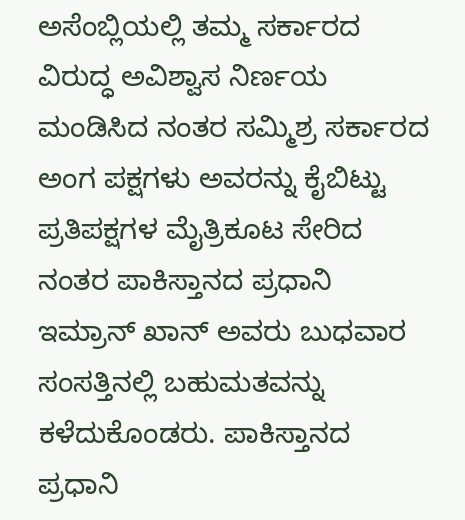ಅಸೆಂಬ್ಲಿಯಲ್ಲಿ ತಮ್ಮ ಸರ್ಕಾರದ ವಿರುದ್ಧ ಅವಿಶ್ವಾಸ ನಿರ್ಣಯ ಮಂಡಿಸಿದ ನಂತರ ಸಮ್ಮಿಶ್ರ ಸರ್ಕಾರದ ಅಂಗ ಪಕ್ಷಗಳು ಅವರನ್ನು ಕೈಬಿಟ್ಟು ಪ್ರತಿಪಕ್ಷಗಳ ಮೈತ್ರಿಕೂಟ ಸೇರಿದ ನಂತರ ಪಾಕಿಸ್ತಾನದ ಪ್ರಧಾನಿ ಇಮ್ರಾನ್ ಖಾನ್ ಅವರು ಬುಧವಾರ ಸಂಸತ್ತಿನಲ್ಲಿ ಬಹುಮತವನ್ನು ಕಳೆದುಕೊಂಡರು. ಪಾಕಿಸ್ತಾನದ ಪ್ರಧಾನಿ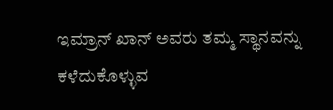ಇಮ್ರಾನ್ ಖಾನ್ ಅವರು ತಮ್ಮ ಸ್ಥಾನವನ್ನು ಕಳೆದುಕೊಳ್ಳುವ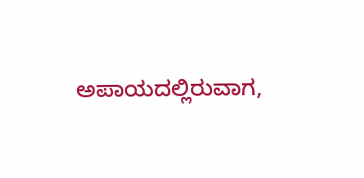ಅಪಾಯದಲ್ಲಿರುವಾಗ,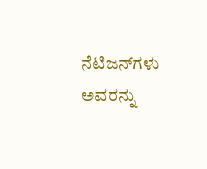ನೆಟಿಜನ್‌ಗಳು ಅವರನ್ನು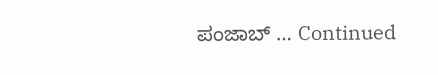ಪಂಜಾಬ್‌ … Continued